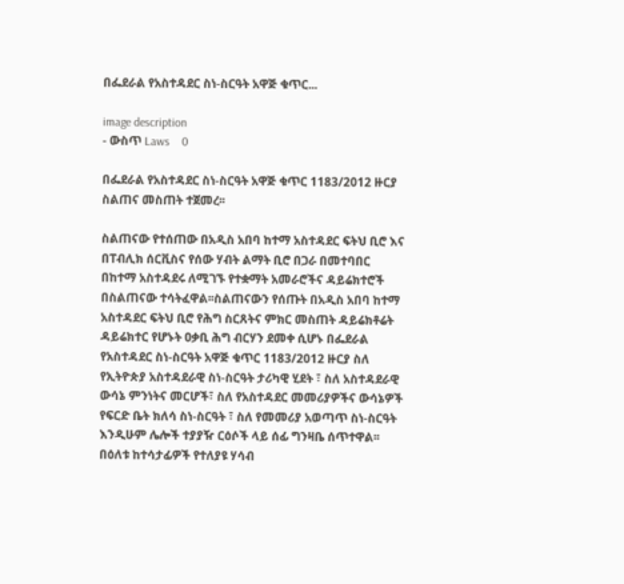በፌደራል የአስተዳደር ስነ-ስርዓት አዋጅ ቁጥር...

image description
- ውስጥ Laws    0

በፌደራል የአስተዳደር ስነ-ስርዓት አዋጅ ቁጥር 1183/2012 ዙርያ ስልጠና መስጠት ተጀመረ፡፡

ስልጠናው የተሰጠው በአዲስ አበባ ከተማ አስተዳደር ፍትህ ቢሮ እና በፐብሊክ ሰርቪስና የሰው ሃብት ልማት ቢሮ በጋራ በመተባበር በከተማ አስተዳደሩ ለሚገኙ የተቋማት አመራሮችና ዳይሬክተሮች በስልጠናው ተሳትፈዋል፡፡ስልጠናውን የሰጡት በአዲስ አበባ ከተማ አስተዳደር ፍትህ ቢሮ የሕግ ስርጸትና ምክር መስጠት ዳይሬክቶሬት ዳይሬክተር የሆኑት ዐቃቢ ሕግ ብርሃን ደመቀ ሲሆኑ በፌደራል የአስተዳደር ስነ-ስርዓት አዋጅ ቁጥር 1183/2012 ዙርያ ስለ የኢትዮጵያ አስተዳደራዊ ስነ-ስርዓት ታሪካዊ ሂደት ፣ ስለ አስተዳደራዊ ውሳኔ ምንነትና መርሆች፣ ስለ የአስተዳደር መመሪያዎችና ውሳኔዎች የፍርድ ቤት ክለሳ ስነ-ስርዓት ፣ ስለ የመመሪያ አወጣጥ ስነ-ስርዓት እንዲሁም ሌሎች ተያያዥ ርዕሶች ላይ ሰፊ ግንዛቤ ሰጥተዋል፡፡በዕለቱ ከተሳታፊዎች የተለያዩ ሃሳብ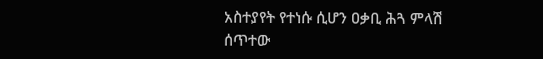አስተያየት የተነሱ ሲሆን ዐቃቢ ሕጓ ምላሽ ሰጥተው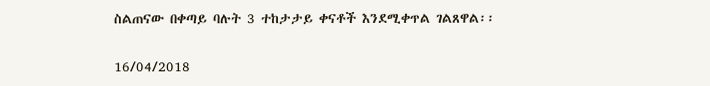ስልጠናው በቀጣይ ባሉት 3 ተከታታይ ቀናቶች እንደሚቀጥል ገልጸዋል፡፡

16/04/2018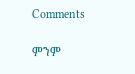Comments

ምንም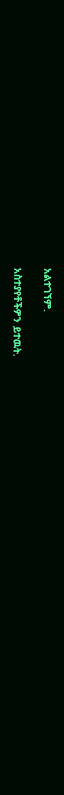አልተገኘም.

አስተያየቶችዎን ይተዉት.